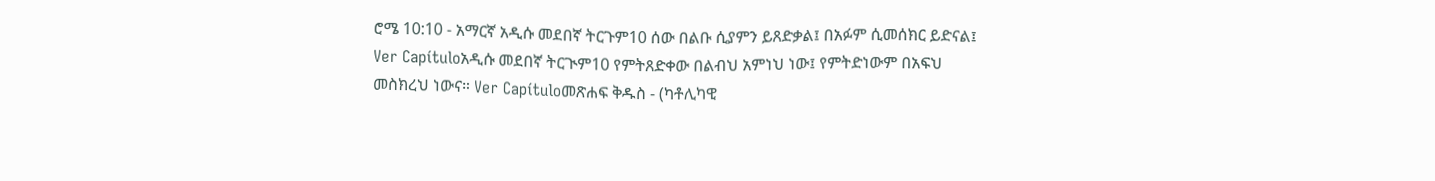ሮሜ 10:10 - አማርኛ አዲሱ መደበኛ ትርጉም10 ሰው በልቡ ሲያምን ይጸድቃል፤ በአፉም ሲመሰክር ይድናል፤ Ver Capítuloአዲሱ መደበኛ ትርጒም10 የምትጸድቀው በልብህ አምነህ ነው፤ የምትድነውም በአፍህ መስክረህ ነውና። Ver Capítuloመጽሐፍ ቅዱስ - (ካቶሊካዊ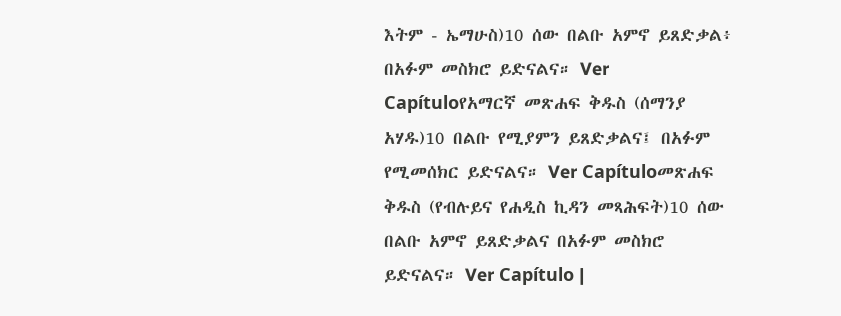እትም - ኤማሁስ)10 ሰው በልቡ አምኖ ይጸድቃል፥ በአፉም መስክሮ ይድናልና። Ver Capítuloየአማርኛ መጽሐፍ ቅዱስ (ሰማንያ አሃዱ)10 በልቡ የሚያምን ይጸድቃልና፤ በአፉም የሚመሰክር ይድናልና። Ver Capítuloመጽሐፍ ቅዱስ (የብሉይና የሐዲስ ኪዳን መጻሕፍት)10 ሰው በልቡ አምኖ ይጸድቃልና በአፉም መስክሮ ይድናልና። Ver Capítulo |